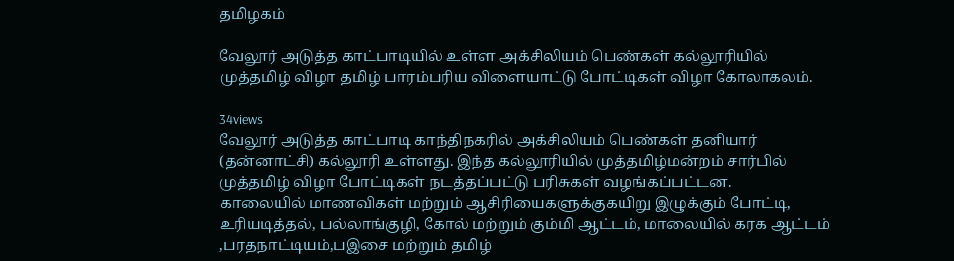தமிழகம்

வேலூர் அடுத்த காட்பாடியில் உள்ள அக்சிலியம் பெண்கள் கல்லூரியில் முத்தமிழ் விழா தமிழ் பாரம்பரிய விளையாட்டு போட்டிகள் விழா கோலாகலம்.

34views
வேலூர் அடுத்த காட்பாடி காந்திநகரில் அக்சிலியம் பெண்கள் தனியார் (தன்னாட்சி) கல்லூரி உள்ளது. இந்த கல்லூரியில் முத்தமிழ்மன்றம் சார்பில் முத்தமிழ் விழா போட்டிகள் நடத்தப்பட்டு பரிசுகள் வழங்கப்பட்டன.
காலையில் மாணவிகள் மற்றும் ஆசிரியைகளுக்குகயிறு இழுக்கும் போட்டி, உரியடித்தல், பல்லாங்குழி, கோல் மற்றும் கும்மி ஆட்டம், மாலையில் கரக ஆட்டம் ,பரதநாட்டியம்,பஇசை மற்றும் தமிழ்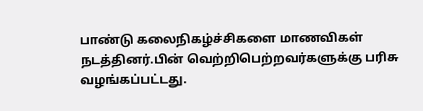பாண்டு கலைநிகழ்ச்சிகளை மாணவிகள் நடத்தினர்.பின் வெற்றிபெற்றவர்களுக்கு பரிசு வழங்கப்பட்டது.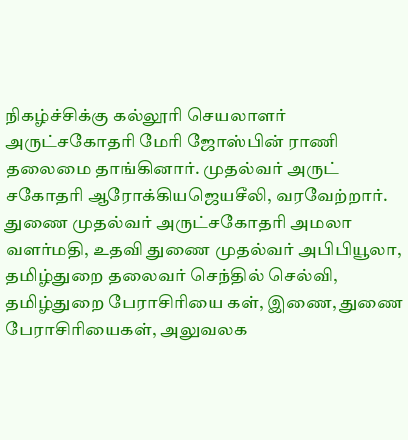நிகழ்ச்சிக்கு கல்லூரி செயலாளர் அருட்சகோதரி மேரி ஜோஸ்பின் ராணி தலைமை தாங்கினார். முதல்வர் அருட் சகோதரி ஆரோக்கியஜெயசீலி, வரவேற்றார். துணை முதல்வர் அருட்சகோதரி அமலா வளர்மதி, உதவி துணை முதல்வர் அபிபியூலா, தமிழ்துறை தலைவர் செந்தில் செல்வி, தமிழ்துறை பேராசிரியை கள், இணை, துணை பேராசிரியைகள், அலுவலக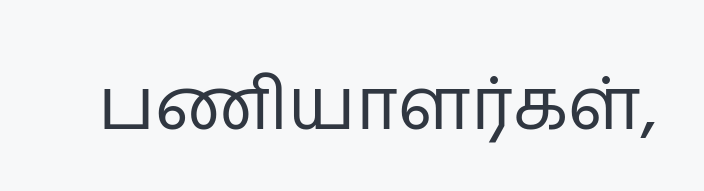பணியாளர்கள்,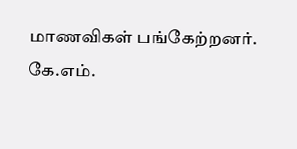மாணவிகள் பங்கேற்றனர்.
கே.எம்.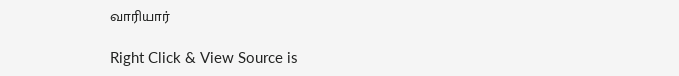வாரியார்

Right Click & View Source is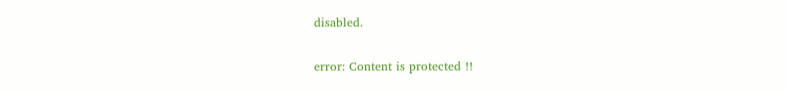disabled.

error: Content is protected !!